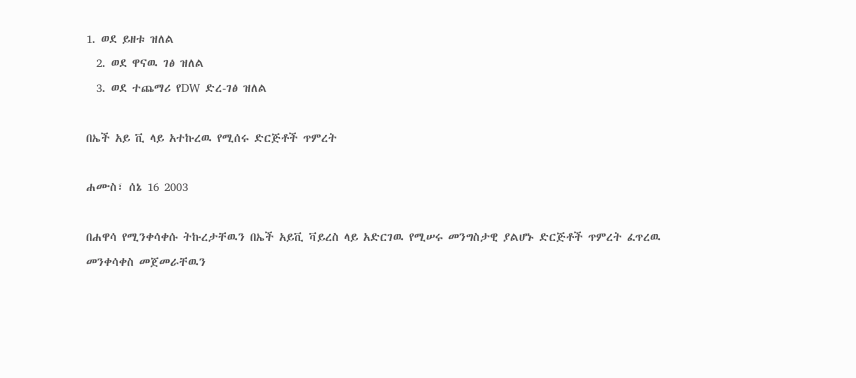1. ወደ ይዘቱ ዝለል
  2. ወደ ዋናዉ ገፅ ዝለል
  3. ወደ ተጨማሪ የDW ድረ-ገፅ ዝለል

በኤች አይ ቪ ላይ አተኩረዉ የሚሰሩ ድርጅቶች ጥምረት

ሐሙስ፣ ሰኔ 16 2003

በሐዋሳ የሚንቀሳቀሱ ትኩረታቸዉን በኤች አይቪ ቫይረስ ላይ አድርገዉ የሚሠሩ መንግስታዊ ያልሆኑ ድርጅቶች ጥምረት ፈጥረዉ መንቀሳቀስ መጀመራቸዉን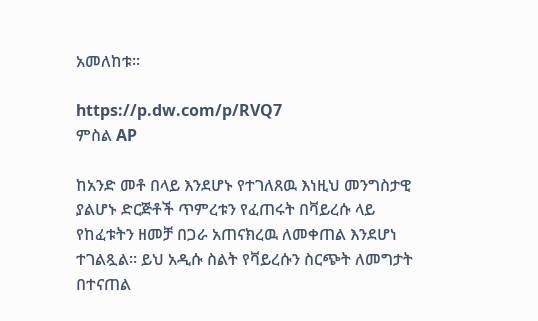አመለከቱ።

https://p.dw.com/p/RVQ7
ምስል AP

ከአንድ መቶ በላይ እንደሆኑ የተገለጸዉ እነዚህ መንግስታዊ ያልሆኑ ድርጅቶች ጥምረቱን የፈጠሩት በቫይረሱ ላይ የከፈቱትን ዘመቻ በጋራ አጠናክረዉ ለመቀጠል እንደሆነ ተገልጿል። ይህ አዲሱ ስልት የቫይረሱን ስርጭት ለመግታት በተናጠል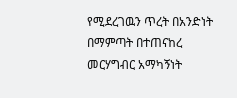የሚደረገዉን ጥረት በአንድነት በማምጣት በተጠናከረ መርሃግብር አማካኝነት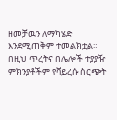ዘመቻዉን ለማካሄድ እንደሚጠቅም ተመልክቷል። በዚህ ጥረትና በሌሎች ተያያዥ ምክንያቶችም የቫይረሱ ስርጭት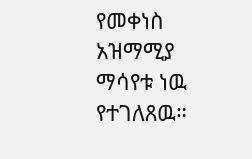የመቀነስ አዝማሚያ ማሳየቱ ነዉ የተገለጸዉ።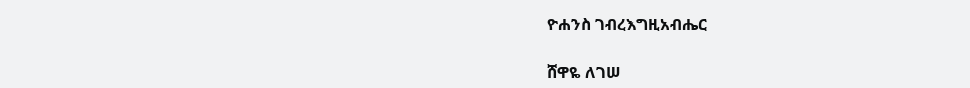ዮሐንስ ገብረእግዚአብሔር

ሸዋዬ ለገሠ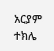አርያም ተክሌ